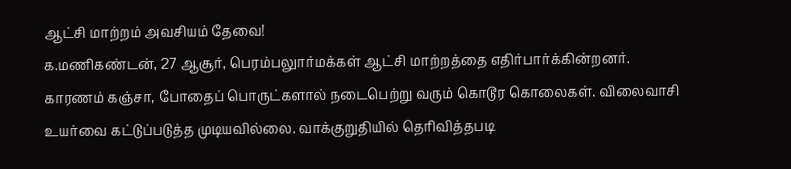ஆட்சி மாற்றம் அவசியம் தேவை!
க.மணிகண்டன், 27 ஆசூர், பெரம்பலுார்மக்கள் ஆட்சி மாற்றத்தை எதிர்பார்க்கின்றனர். காரணம் கஞ்சா, போதைப் பொருட்களால் நடைபெற்று வரும் கொடூர கொலைகள். விலைவாசி உயர்வை கட்டுப்படுத்த முடியவில்லை. வாக்குறுதியில் தெரிவித்தபடி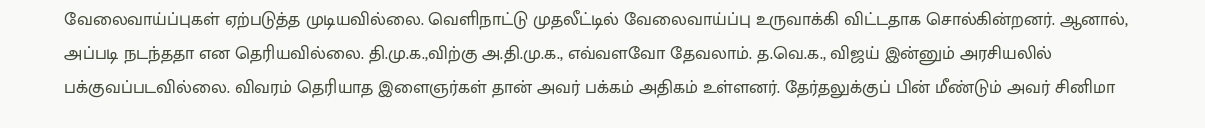வேலைவாய்ப்புகள் ஏற்படுத்த முடியவில்லை. வெளிநாட்டு முதலீட்டில் வேலைவாய்ப்பு உருவாக்கி விட்டதாக சொல்கின்றனர். ஆனால், அப்படி நடந்ததா என தெரியவில்லை. தி.மு.க.,விற்கு அ.தி.மு.க., எவ்வளவோ தேவலாம். த.வெ.க., விஜய் இன்னும் அரசியலில் பக்குவப்படவில்லை. விவரம் தெரியாத இளைஞர்கள் தான் அவர் பக்கம் அதிகம் உள்ளனர். தேர்தலுக்குப் பின் மீண்டும் அவர் சினிமா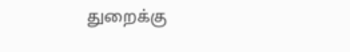துறைக்கு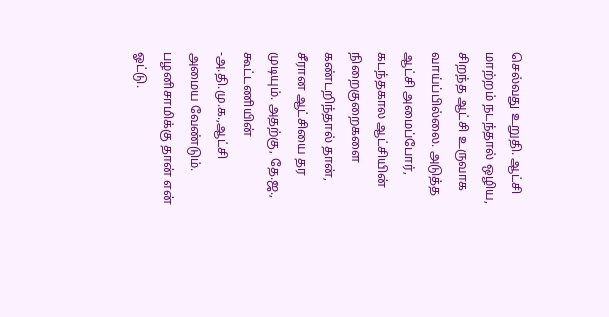செல்வது உறுதி. ஆட்சி மாற்றம் நடந்தால் ஒழிய, சிறந்த ஆட்சி உருவாக வாய்ப்பில்லை. அடுத்த ஆட்சி அமைப்போர், கடந்தகால ஆட்சியின் நிறைகுறைகளை கண்டறிந்தால் தான், சீரான ஆட்சியை தர முடியும். அதற்கு, தே.ஜ., கூட்டணியின் -அ.தி.மு.க.,ஆட்சி அமைய வேண்டும். பழனிசாமிக்கு தான் என் ஓட்டு.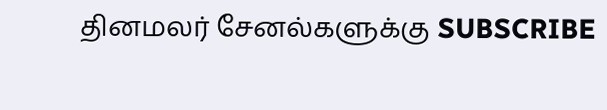தினமலர் சேனல்களுக்கு SUBSCRIBE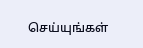செய்யுங்கள்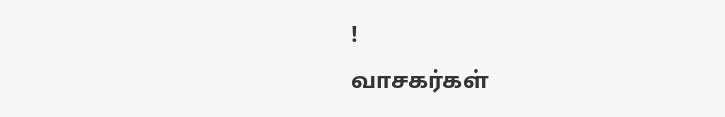!
வாசகர்கள்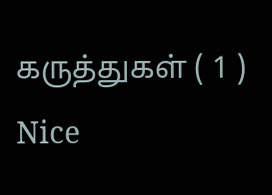கருத்துகள் ( 1 )
Nice